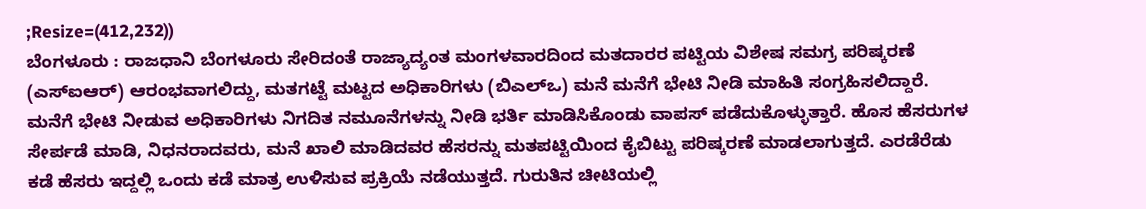;Resize=(412,232))
ಬೆಂಗಳೂರು : ರಾಜಧಾನಿ ಬೆಂಗಳೂರು ಸೇರಿದಂತೆ ರಾಜ್ಯಾದ್ಯಂತ ಮಂಗಳವಾರದಿಂದ ಮತದಾರರ ಪಟ್ಟಿಯ ವಿಶೇಷ ಸಮಗ್ರ ಪರಿಷ್ಕರಣೆ (ಎಸ್ಐಆರ್) ಆರಂಭವಾಗಲಿದ್ದು, ಮತಗಟ್ಟೆ ಮಟ್ಟದ ಅಧಿಕಾರಿಗಳು (ಬಿಎಲ್ಒ) ಮನೆ ಮನೆಗೆ ಭೇಟಿ ನೀಡಿ ಮಾಹಿತಿ ಸಂಗ್ರಹಿಸಲಿದ್ದಾರೆ.
ಮನೆಗೆ ಭೇಟಿ ನೀಡುವ ಅಧಿಕಾರಿಗಳು ನಿಗದಿತ ನಮೂನೆಗಳನ್ನು ನೀಡಿ ಭರ್ತಿ ಮಾಡಿಸಿಕೊಂಡು ವಾಪಸ್ ಪಡೆದುಕೊಳ್ಳುತ್ತಾರೆ. ಹೊಸ ಹೆಸರುಗಳ ಸೇರ್ಪಡೆ ಮಾಡಿ, ನಿಧನರಾದವರು, ಮನೆ ಖಾಲಿ ಮಾಡಿದವರ ಹೆಸರನ್ನು ಮತಪಟ್ಟಿಯಿಂದ ಕೈಬಿಟ್ಟು ಪರಿಷ್ಕರಣೆ ಮಾಡಲಾಗುತ್ತದೆ. ಎರಡೆರೆಡು ಕಡೆ ಹೆಸರು ಇದ್ದಲ್ಲಿ ಒಂದು ಕಡೆ ಮಾತ್ರ ಉಳಿಸುವ ಪ್ರಕ್ರಿಯೆ ನಡೆಯುತ್ತದೆ. ಗುರುತಿನ ಚೀಟಿಯಲ್ಲಿ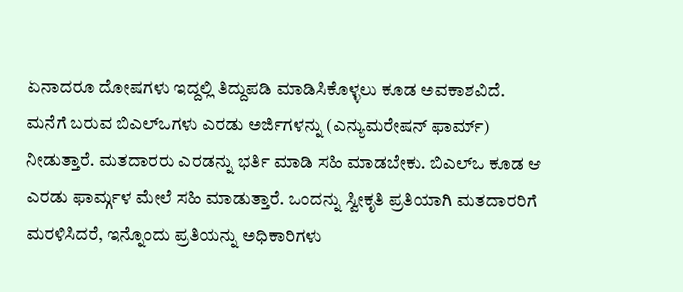ಏನಾದರೂ ದೋಷಗಳು ಇದ್ದಲ್ಲಿ ತಿದ್ದುಪಡಿ ಮಾಡಿಸಿಕೊಳ್ಳಲು ಕೂಡ ಅವಕಾಶವಿದೆ.
ಮನೆಗೆ ಬರುವ ಬಿಎಲ್ಒಗಳು ಎರಡು ಅರ್ಜಿಗಳನ್ನು (ಎನ್ಯುಮರೇಷನ್ ಫಾರ್ಮ್) ನೀಡುತ್ತಾರೆ. ಮತದಾರರು ಎರಡನ್ನು ಭರ್ತಿ ಮಾಡಿ ಸಹಿ ಮಾಡಬೇಕು. ಬಿಎಲ್ಒ ಕೂಡ ಆ ಎರಡು ಫಾರ್ಮ್ಗಳ ಮೇಲೆ ಸಹಿ ಮಾಡುತ್ತಾರೆ. ಒಂದನ್ನು ಸ್ವೀಕೃತಿ ಪ್ರತಿಯಾಗಿ ಮತದಾರರಿಗೆ ಮರಳಿಸಿದರೆ, ಇನ್ನೊಂದು ಪ್ರತಿಯನ್ನು ಅಧಿಕಾರಿಗಳು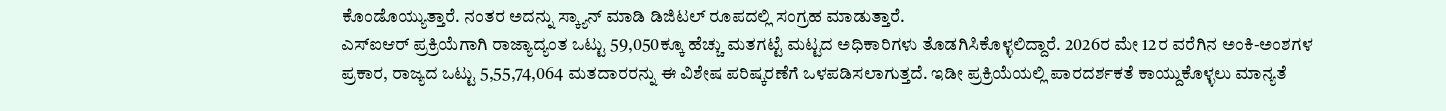ಕೊಂಡೊಯ್ಯುತ್ತಾರೆ. ನಂತರ ಅದನ್ನು ಸ್ಕ್ಯಾನ್ ಮಾಡಿ ಡಿಜಿಟಲ್ ರೂಪದಲ್ಲಿ ಸಂಗ್ರಹ ಮಾಡುತ್ತಾರೆ.
ಎಸ್ಐಆರ್ ಪ್ರಕ್ರಿಯೆಗಾಗಿ ರಾಜ್ಯಾದ್ಯಂತ ಒಟ್ಟು 59,050ಕ್ಕೂ ಹೆಚ್ಚು ಮತಗಟ್ಟೆ ಮಟ್ಟದ ಅಧಿಕಾರಿಗಳು ತೊಡಗಿಸಿಕೊಳ್ಳಲಿದ್ದಾರೆ. 2026ರ ಮೇ 12ರ ವರೆಗಿನ ಅಂಕಿ-ಅಂಶಗಳ ಪ್ರಕಾರ, ರಾಜ್ಯದ ಒಟ್ಟು 5,55,74,064 ಮತದಾರರನ್ನು ಈ ವಿಶೇಷ ಪರಿಷ್ಕರಣೆಗೆ ಒಳಪಡಿಸಲಾಗುತ್ತದೆ. ಇಡೀ ಪ್ರಕ್ರಿಯೆಯಲ್ಲಿ ಪಾರದರ್ಶಕತೆ ಕಾಯ್ದುಕೊಳ್ಳಲು ಮಾನ್ಯತೆ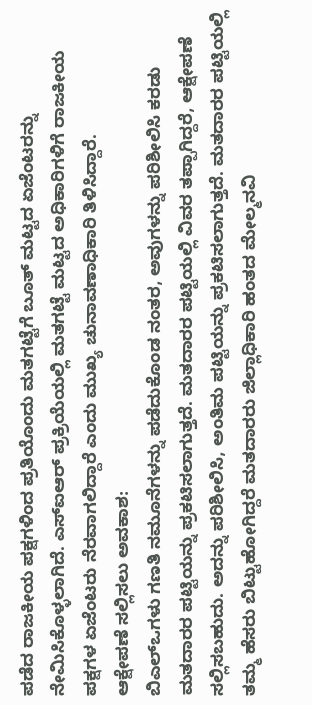ಪಡೆದ ರಾಜಕೀಯ ಪಕ್ಷಗಳಿಂದ ಪ್ರತಿಯೊಂದು ಮತಗಟ್ಟೆಗೆ ಬೂತ್ ಮಟ್ಟದ ಏಜೆಂಟರನ್ನು ನೇಮಿಸಿಕೊಳ್ಳಲಾಗಿದೆ. ಎಸ್ಐಆರ್ ಪ್ರಕ್ರಿಯೆಯಲ್ಲಿ ಮತಗಟ್ಟೆ ಮಟ್ಟದ ಅಧಿಕಾರಿಗಳಿಗೆ ರಾಜಕೀಯ ಪಕ್ಷಗಳ ಏಜೆಂಟರು ನೆರವಾಗಲಿದ್ದಾರೆ ಎಂದು ಮುಖ್ಯ ಚುನಾವಣಾಧಿಕಾರಿ ತಿಳಿಸಿದ್ದಾರೆ.
ಆಕ್ಷೇಪಣೆ ಸಲ್ಲಿಸಲು ಅವಕಾಶ:
ಬಿಎಲ್ಒಗಳು ಗಣತಿ ನಮೂನೆಗಳನ್ನು ಪಡೆದುಕೊಂಡ ನಂತರ, ಅವುಗಳನ್ನು ಪರಿಶೀಲಿಸಿ ಕರಡು ಮತದಾರರ ಪಟ್ಟಿಯನ್ನು ಪ್ರಕಟಿಸಲಾಗುತ್ತದೆ. ಮತದಾರರ ಪಟ್ಟಿಯಲ್ಲಿ ವಿವರ ತಪ್ಪಾಗಿದ್ದರೆ, ಆಕ್ಷೇಪಣೆ ಸಲ್ಲಿಸಬಹುದು. ಅದನ್ನು ಪರಿಶೀಲಿಸಿ, ಅಂತಿಮ ಪಟ್ಟಿಯನ್ನು ಪ್ರಕಟಿಸಲಾಗುತ್ತದೆ. ಮತದಾರರ ಪಟ್ಟಿಯಲ್ಲಿ ತಮ್ಮ ಹೆಸರು ಬಿಟ್ಟುಹೋಗಿದ್ದರೆ ಮತದಾರರು ಜಿಲ್ಲಾಧಿಕಾರಿ ಹಂತದ ಮೇಲ್ಮನವಿ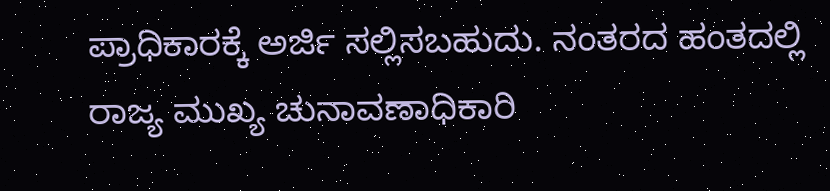ಪ್ರಾಧಿಕಾರಕ್ಕೆ ಅರ್ಜಿ ಸಲ್ಲಿಸಬಹುದು. ನಂತರದ ಹಂತದಲ್ಲಿ ರಾಜ್ಯ ಮುಖ್ಯ ಚುನಾವಣಾಧಿಕಾರಿ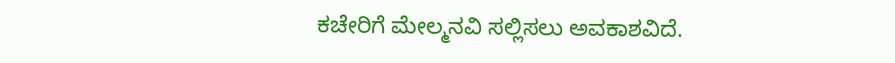ಕಚೇರಿಗೆ ಮೇಲ್ಮನವಿ ಸಲ್ಲಿಸಲು ಅವಕಾಶವಿದೆ.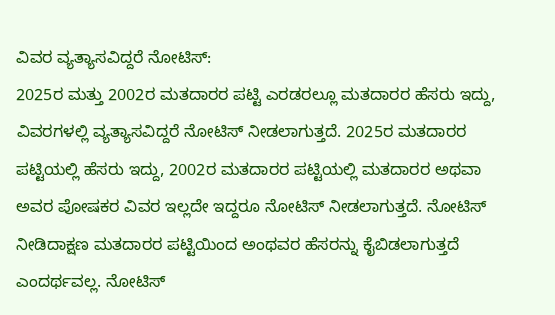ವಿವರ ವ್ಯತ್ಯಾಸವಿದ್ದರೆ ನೋಟಿಸ್:
2025ರ ಮತ್ತು 2002ರ ಮತದಾರರ ಪಟ್ಟಿ ಎರಡರಲ್ಲೂ ಮತದಾರರ ಹೆಸರು ಇದ್ದು, ವಿವರಗಳಲ್ಲಿ ವ್ಯತ್ಯಾಸವಿದ್ದರೆ ನೋಟಿಸ್ ನೀಡಲಾಗುತ್ತದೆ. 2025ರ ಮತದಾರರ ಪಟ್ಟಿಯಲ್ಲಿ ಹೆಸರು ಇದ್ದು, 2002ರ ಮತದಾರರ ಪಟ್ಟಿಯಲ್ಲಿ ಮತದಾರರ ಅಥವಾ ಅವರ ಪೋಷಕರ ವಿವರ ಇಲ್ಲದೇ ಇದ್ದರೂ ನೋಟಿಸ್ ನೀಡಲಾಗುತ್ತದೆ. ನೋಟಿಸ್ ನೀಡಿದಾಕ್ಷಣ ಮತದಾರರ ಪಟ್ಟಿಯಿಂದ ಅಂಥವರ ಹೆಸರನ್ನು ಕೈಬಿಡಲಾಗುತ್ತದೆ ಎಂದರ್ಥವಲ್ಲ. ನೋಟಿಸ್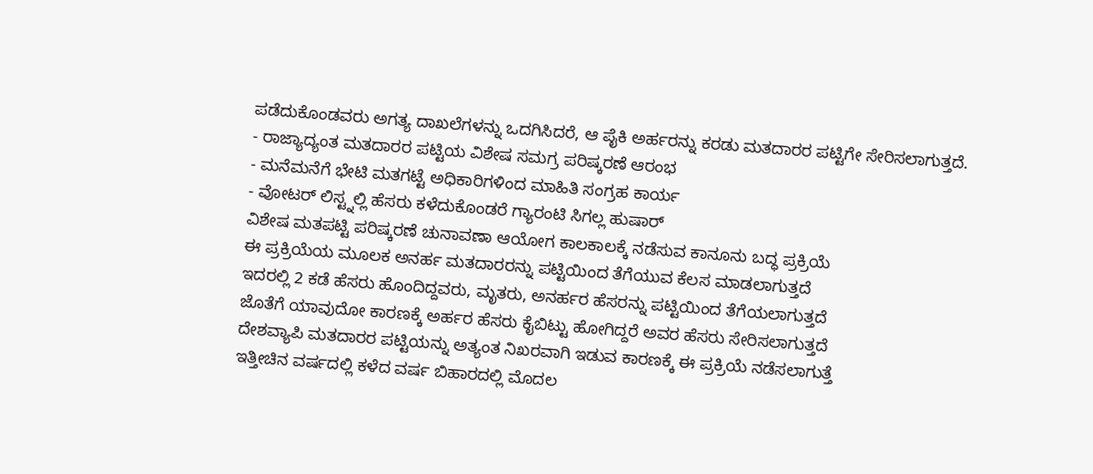ಪಡೆದುಕೊಂಡವರು ಅಗತ್ಯ ದಾಖಲೆಗಳನ್ನು ಒದಗಿಸಿದರೆ, ಆ ಪೈಕಿ ಅರ್ಹರನ್ನು ಕರಡು ಮತದಾರರ ಪಟ್ಟಿಗೇ ಸೇರಿಸಲಾಗುತ್ತದೆ.
- ರಾಜ್ಯಾದ್ಯಂತ ಮತದಾರರ ಪಟ್ಟಿಯ ವಿಶೇಷ ಸಮಗ್ರ ಪರಿಷ್ಕರಣೆ ಆರಂಭ
- ಮನೆಮನೆಗೆ ಭೇಟಿ ಮತಗಟ್ಟೆ ಅಧಿಕಾರಿಗಳಿಂದ ಮಾಹಿತಿ ಸಂಗ್ರಹ ಕಾರ್ಯ
- ವೋಟರ್ ಲಿಸ್ಟ್ನಲ್ಲಿ ಹೆಸರು ಕಳೆದುಕೊಂಡರೆ ಗ್ಯಾರಂಟಿ ಸಿಗಲ್ಲ ಹುಷಾರ್
ವಿಶೇಷ ಮತಪಟ್ಟಿ ಪರಿಷ್ಕರಣೆ ಚುನಾವಣಾ ಆಯೋಗ ಕಾಲಕಾಲಕ್ಕೆ ನಡೆಸುವ ಕಾನೂನು ಬದ್ಧ ಪ್ರಕ್ರಿಯೆ
ಈ ಪ್ರಕ್ರಿಯೆಯ ಮೂಲಕ ಅನರ್ಹ ಮತದಾರರನ್ನು ಪಟ್ಟಿಯಿಂದ ತೆಗೆಯುವ ಕೆಲಸ ಮಾಡಲಾಗುತ್ತದೆ
ಇದರಲ್ಲಿ 2 ಕಡೆ ಹೆಸರು ಹೊಂದಿದ್ದವರು, ಮೃತರು, ಅನರ್ಹರ ಹೆಸರನ್ನು ಪಟ್ಟಿಯಿಂದ ತೆಗೆಯಲಾಗುತ್ತದೆ
ಜೊತೆಗೆ ಯಾವುದೋ ಕಾರಣಕ್ಕೆ ಅರ್ಹರ ಹೆಸರು ಕೈಬಿಟ್ಟು ಹೋಗಿದ್ದರೆ ಅವರ ಹೆಸರು ಸೇರಿಸಲಾಗುತ್ತದೆ
ದೇಶವ್ಯಾಪಿ ಮತದಾರರ ಪಟ್ಟಿಯನ್ನು ಅತ್ಯಂತ ನಿಖರವಾಗಿ ಇಡುವ ಕಾರಣಕ್ಕೆ ಈ ಪ್ರಕ್ರಿಯೆ ನಡೆಸಲಾಗುತ್ತೆ
ಇತ್ತೀಚಿನ ವರ್ಷದಲ್ಲಿ ಕಳೆದ ವರ್ಷ ಬಿಹಾರದಲ್ಲಿ ಮೊದಲ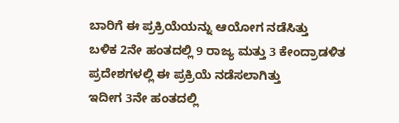ಬಾರಿಗೆ ಈ ಪ್ರಕ್ರಿಯೆಯನ್ನು ಆಯೋಗ ನಡೆಸಿತ್ತು
ಬಳಿಕ 2ನೇ ಹಂತದಲ್ಲಿ 9 ರಾಜ್ಯ ಮತ್ತು 3 ಕೇಂದ್ರಾಡಳಿತ ಪ್ರದೇಶಗಳಲ್ಲಿ ಈ ಪ್ರಕ್ರಿಯೆ ನಡೆಸಲಾಗಿತ್ತು
ಇದೀಗ 3ನೇ ಹಂತದಲ್ಲಿ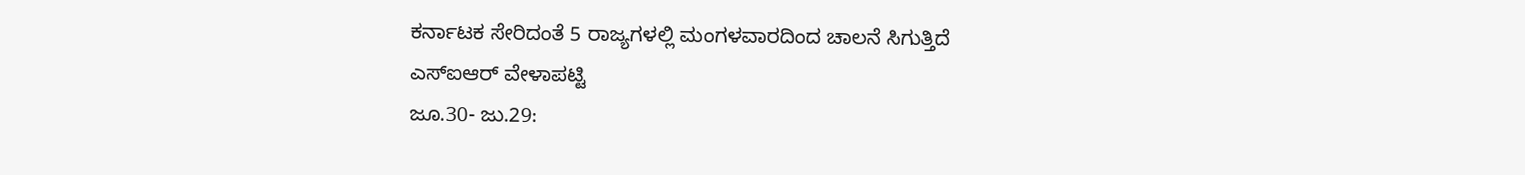ಕರ್ನಾಟಕ ಸೇರಿದಂತೆ 5 ರಾಜ್ಯಗಳಲ್ಲಿ ಮಂಗಳವಾರದಿಂದ ಚಾಲನೆ ಸಿಗುತ್ತಿದೆ
ಎಸ್ಐಆರ್ ವೇಳಾಪಟ್ಟಿ
ಜೂ.30- ಜು.29: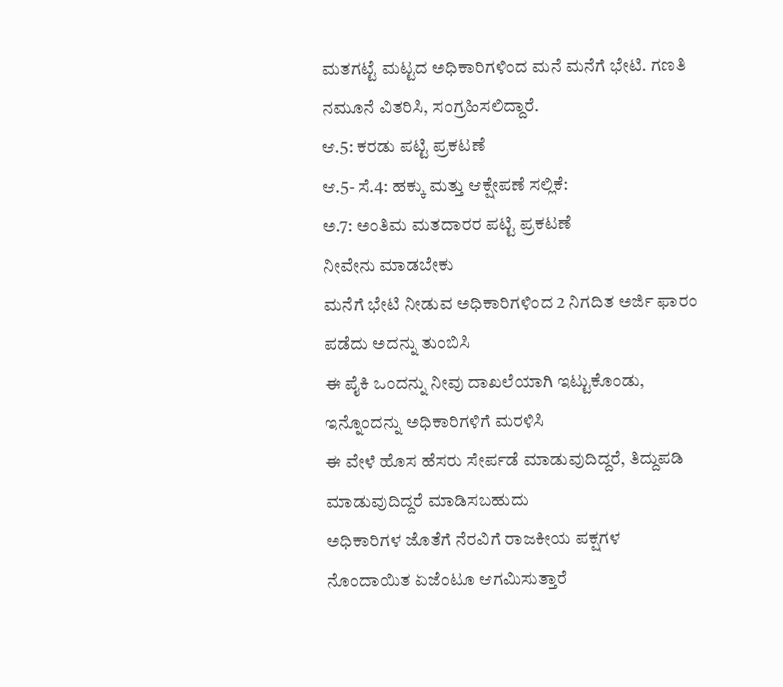ಮತಗಟ್ಟೆ ಮಟ್ಟದ ಅಧಿಕಾರಿಗಳಿಂದ ಮನೆ ಮನೆಗೆ ಭೇಟಿ. ಗಣತಿ ನಮೂನೆ ವಿತರಿಸಿ, ಸಂಗ್ರಹಿಸಲಿದ್ದಾರೆ.
ಆ.5: ಕರಡು ಪಟ್ಟಿ ಪ್ರಕಟಣೆ
ಆ.5- ಸೆ.4: ಹಕ್ಕು ಮತ್ತು ಆಕ್ಷೇಪಣೆ ಸಲ್ಲಿಕೆ:
ಅ.7: ಅಂತಿಮ ಮತದಾರರ ಪಟ್ಟಿ ಪ್ರಕಟಣೆ
ನೀವೇನು ಮಾಡಬೇಕು
ಮನೆಗೆ ಭೇಟಿ ನೀಡುವ ಅಧಿಕಾರಿಗಳಿಂದ 2 ನಿಗದಿತ ಅರ್ಜಿ ಫಾರಂ ಪಡೆದು ಅದನ್ನು ತುಂಬಿಸಿ
ಈ ಪೈಕಿ ಒಂದನ್ನು ನೀವು ದಾಖಲೆಯಾಗಿ ಇಟ್ಟುಕೊಂಡು, ಇನ್ನೊಂದನ್ನು ಅಧಿಕಾರಿಗಳಿಗೆ ಮರಳಿಸಿ
ಈ ವೇಳೆ ಹೊಸ ಹೆಸರು ಸೇರ್ಪಡೆ ಮಾಡುವುದಿದ್ದರೆ, ತಿದ್ದುಪಡಿ ಮಾಡುವುದಿದ್ದರೆ ಮಾಡಿಸಬಹುದು
ಅಧಿಕಾರಿಗಳ ಜೊತೆಗೆ ನೆರವಿಗೆ ರಾಜಕೀಯ ಪಕ್ಷಗಳ ನೊಂದಾಯಿತ ಏಜೆಂಟೂ ಆಗಮಿಸುತ್ತಾರೆ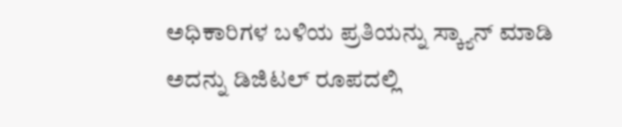ಅಧಿಕಾರಿಗಳ ಬಳಿಯ ಪ್ರತಿಯನ್ನು ಸ್ಕ್ಯಾನ್ ಮಾಡಿ ಅದನ್ನು ಡಿಜಿಟಲ್ ರೂಪದಲ್ಲಿ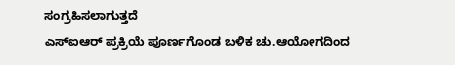ಸಂಗ್ರಹಿಸಲಾಗುತ್ತದೆ
ಎಸ್ಐಆರ್ ಪ್ರಕ್ರಿಯೆ ಪೂರ್ಣಗೊಂಡ ಬಳಿಕ ಚು.ಆಯೋಗದಿಂದ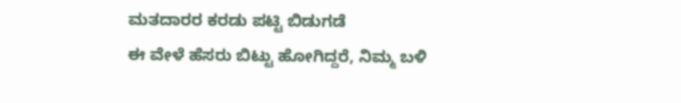ಮತದಾರರ ಕರಡು ಪಟ್ಟಿ ಬಿಡುಗಡೆ
ಈ ವೇಳೆ ಹೆಸರು ಬಿಟ್ಟು ಹೋಗಿದ್ದರೆ, ನಿಮ್ಮ ಬಳಿ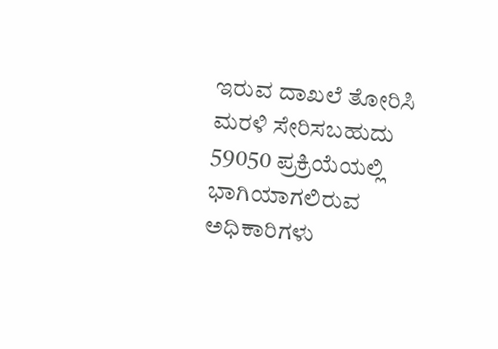ಇರುವ ದಾಖಲೆ ತೋರಿಸಿ ಮರಳಿ ಸೇರಿಸಬಹುದು
59050 ಪ್ರಕ್ರಿಯೆಯಲ್ಲಿ ಭಾಗಿಯಾಗಲಿರುವ ಅಧಿಕಾರಿಗಳು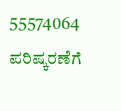55574064 ಪರಿಷ್ಕರಣೆಗೆ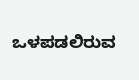ಒಳಪಡಲಿರುವ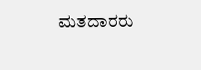ಮತದಾರರು